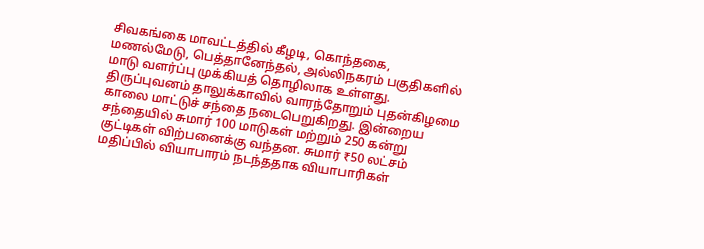சிவகங்கை மாவட்டத்தில் கீழடி, கொந்தகை, மணல்மேடு, பெத்தானேந்தல், அல்லிநகரம் பகுதிகளில் மாடு வளர்ப்பு முக்கியத் தொழிலாக உள்ளது. திருப்புவனம் தாலுக்காவில் வாரந்தோறும் புதன்கிழமை காலை மாட்டுச் சந்தை நடைபெறுகிறது. இன்றைய சந்தையில் சுமார் 100 மாடுகள் மற்றும் 250 கன்று குட்டிகள் விற்பனைக்கு வந்தன. சுமார் ₹50 லட்சம் மதிப்பில் வியாபாரம் நடந்ததாக வியாபாரிகள்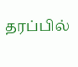தரப்பில்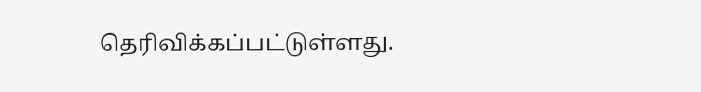தெரிவிக்கப்பட்டுள்ளது.